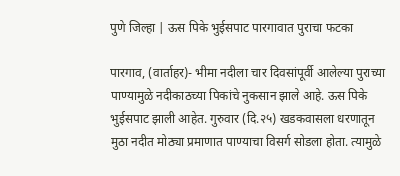पुणे जिल्हा | ऊस पिके भुईसपाट पारगावात पुराचा फटका

पारगाव, (वार्ताहर)- भीमा नदीला चार दिवसांपूर्वी आलेल्या पुराच्या पाण्यामुळे नदीकाठच्या पिकांचे नुकसान झाले आहे. ऊस पिके भुईसपाट झाली आहेत. गुरुवार (दि.२५) खडकवासला धरणातून मुठा नदीत मोठ्या प्रमाणात पाण्याचा विसर्ग सोडला होता. त्यामुळे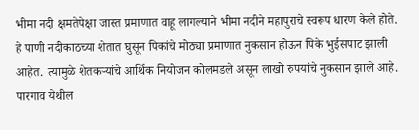भीमा नदी क्षमतेपेक्षा जास्त प्रमाणात वाहू लागल्याने भीमा नदीने महापुराचे स्वरूप धारण केले होते.
हे पाणी नदीकाठच्या शेतात घुसून पिकांचे मोठ्या प्रमाणात नुकसान होऊन पिके भुईसपाट झाली आहेत. त्यामुळे शेतकऱ्यांचे आर्थिक नियोजन कोलमडले असून लाखो रुपयांचे नुकसान झाले आहे. पारगाव येथील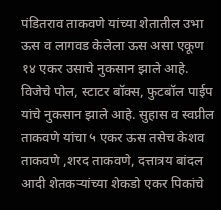पंडितराव ताकवणे यांच्या शेतातील उभा ऊस व लागवड केलेला ऊस असा एकूण १४ एकर उसाचे नुकसान झाले आहे.
विजेचे पोल, स्टाटर बॉक्स, फुटबॉल पाईप यांचे नुकसान झाले आहे. सुहास व स्वप्नील ताकवणे यांचा ५ एकर ऊस तसेच केशव ताकवणे ,शरद ताकवणे, दत्तात्रय बांदल आदी शेतकऱ्यांच्या शेकडो एकर पिकांचे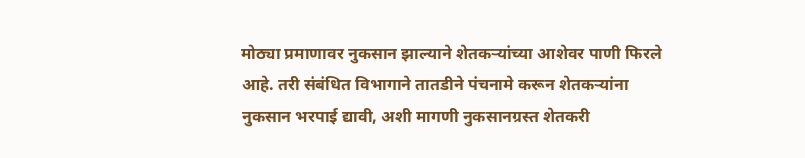मोठ्या प्रमाणावर नुकसान झाल्याने शेतकऱ्यांच्या आशेवर पाणी फिरले आहे. तरी संबंधित विभागाने तातडीने पंचनामे करून शेतकऱ्यांना नुकसान भरपाई द्यावी, अशी मागणी नुकसानग्रस्त शेतकरी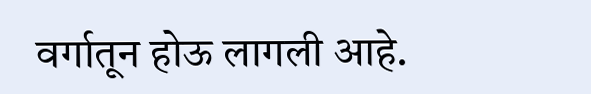वर्गातून होऊ लागली आहे.